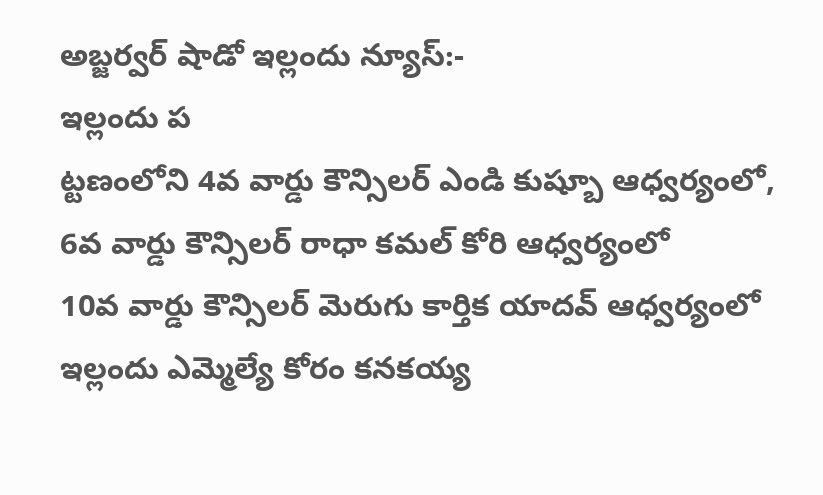అబ్జర్వర్ షాడో ఇల్లందు న్యూస్:-
ఇల్లందు ప
ట్టణంలోని 4వ వార్డు కౌన్సిలర్ ఎండి కుష్బూ ఆధ్వర్యంలో,
6వ వార్డు కౌన్సిలర్ రాధా కమల్ కోరి ఆధ్వర్యంలో
10వ వార్డు కౌన్సిలర్ మెరుగు కార్తిక యాదవ్ ఆధ్వర్యంలో
ఇల్లందు ఎమ్మెల్యే కోరం కనకయ్య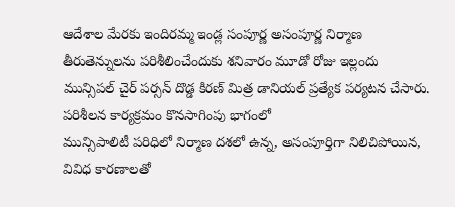ఆదేశాల మేరకు ఇందిరమ్మ ఇండ్ల సంపూర్ణ అసంపూర్ణ నిర్మాణ తీరుతెన్నులను పరిశీలించేందుకు శనివారం మూడో రోజు ఇల్లందు మున్సిపల్ చైర్ పర్సన్ దొడ్డ కిరణ్ మిత్ర డానియల్ ప్రత్యేక పర్యటన చేసారు.
పరిశీలన కార్యక్రమం కొనసాగింపు భాగంలో
మున్సిపాలిటీ పరిధిలో నిర్మాణ దశలో ఉన్న, అసంపూర్తిగా నిలిచిపోయిన, వివిధ కారణాలతో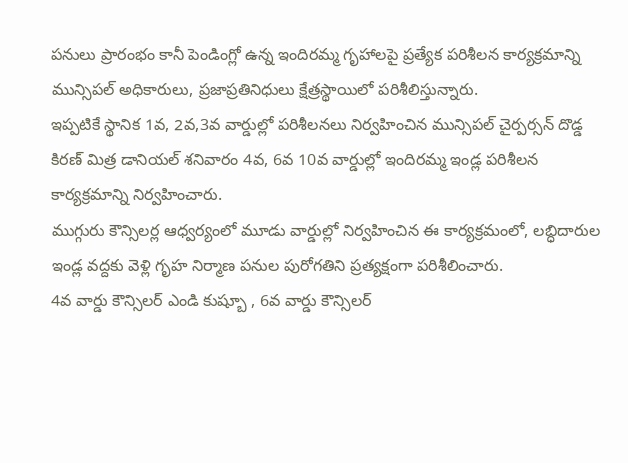పనులు ప్రారంభం కానీ పెండింగ్లో ఉన్న ఇందిరమ్మ గృహాలపై ప్రత్యేక పరిశీలన కార్యక్రమాన్ని మున్సిపల్ అధికారులు, ప్రజాప్రతినిధులు క్షేత్రస్థాయిలో పరిశీలిస్తున్నారు.
ఇప్పటికే స్థానిక 1వ, 2వ,3వ వార్డుల్లో పరిశీలనలు నిర్వహించిన మున్సిపల్ చైర్పర్సన్ దొడ్డ కిరణ్ మిత్ర డానియల్ శనివారం 4వ, 6వ 10వ వార్డుల్లో ఇందిరమ్మ ఇండ్ల పరిశీలన కార్యక్రమాన్ని నిర్వహించారు.
ముగ్గురు కౌన్సిలర్ల ఆధ్వర్యంలో మూడు వార్డుల్లో నిర్వహించిన ఈ కార్యక్రమంలో, లబ్ధిదారుల ఇండ్ల వద్దకు వెళ్లి గృహ నిర్మాణ పనుల పురోగతిని ప్రత్యక్షంగా పరిశీలించారు.
4వ వార్డు కౌన్సిలర్ ఎండి కుష్బూ , 6వ వార్డు కౌన్సిలర్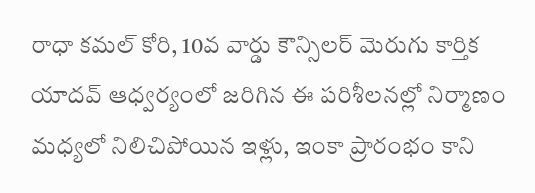రాధా కమల్ కోరి, 10వ వార్డు కౌన్సిలర్ మెరుగు కార్తిక యాదవ్ ఆధ్వర్యంలో జరిగిన ఈ పరిశీలనల్లో నిర్మాణం మధ్యలో నిలిచిపోయిన ఇళ్లు, ఇంకా ప్రారంభం కాని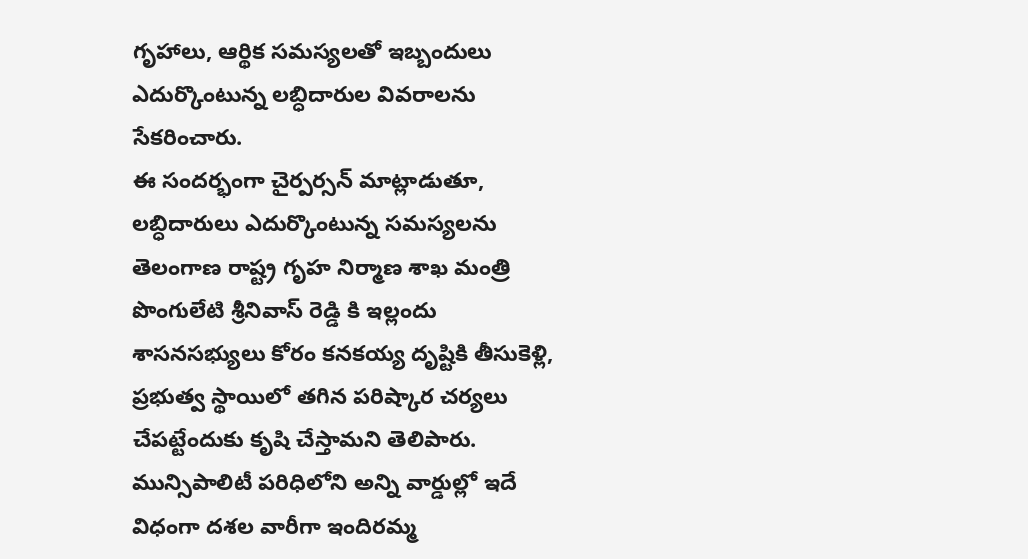గృహాలు, ఆర్థిక సమస్యలతో ఇబ్బందులు ఎదుర్కొంటున్న లబ్ధిదారుల వివరాలను సేకరించారు.
ఈ సందర్భంగా చైర్పర్సన్ మాట్లాడుతూ, లబ్ధిదారులు ఎదుర్కొంటున్న సమస్యలను తెలంగాణ రాష్ట్ర గృహ నిర్మాణ శాఖ మంత్రి పొంగులేటి శ్రీనివాస్ రెడ్డి కి ఇల్లందు శాసనసభ్యులు కోరం కనకయ్య దృష్టికి తీసుకెళ్లి, ప్రభుత్వ స్థాయిలో తగిన పరిష్కార చర్యలు చేపట్టేందుకు కృషి చేస్తామని తెలిపారు.
మున్సిపాలిటీ పరిధిలోని అన్ని వార్డుల్లో ఇదే విధంగా దశల వారీగా ఇందిరమ్మ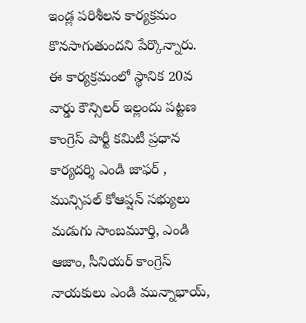ఇండ్ల పరిశీలన కార్యక్రమం కొనసాగుతుందని పేర్కొన్నారు.
ఈ కార్యక్రమంలో స్థానిక 20వ వార్డు కౌన్సిలర్ ఇల్లందు పట్టణ కాంగ్రెస్ పార్టీ కమిటీ ప్రధాన కార్యదర్శి ఎండి జాఫర్ , మున్సిపల్ కోఆప్షన్ సభ్యులు మడుగు సాంబమూర్తి, ఎండి ఆజాం, సీనియర్ కాంగ్రెస్ నాయకులు ఎండి మున్నాభాయ్,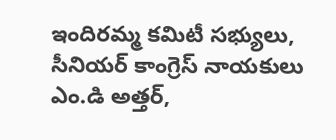ఇందిరమ్మ కమిటీ సభ్యులు, సీనియర్ కాంగ్రెస్ నాయకులు ఎం.డి అత్తర్,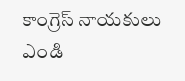కాంగ్రెస్ నాయకులు ఎండి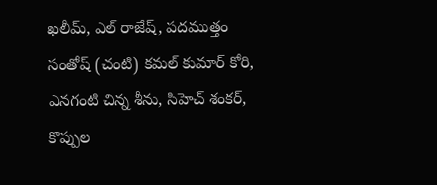ఖలీమ్, ఎల్ రాజేష్, పదముత్తం సంతోష్ (చంటి) కమల్ కుమార్ కోరి, ఎనగంటి చిన్న శీను, సిహెచ్ శంకర్, కొప్పుల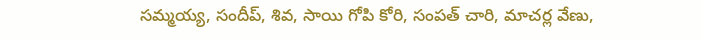సమ్మయ్య, సందీప్, శివ, సాయి గోపి కోరి, సంపత్ చారి, మాచర్ల వేణు,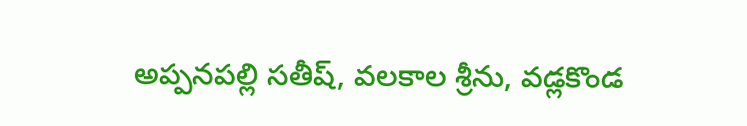అప్పనపల్లి సతీష్, వలకాల శ్రీను, వడ్లకొండ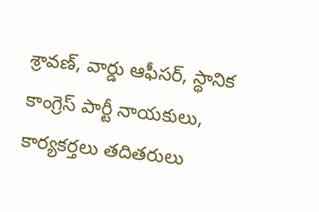శ్రావణ్, వార్డు ఆఫీసర్, స్థానిక కాంగ్రెస్ పార్టీ నాయకులు, కార్యకర్తలు తదితరులు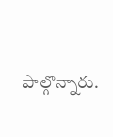పాల్గొన్నారు.